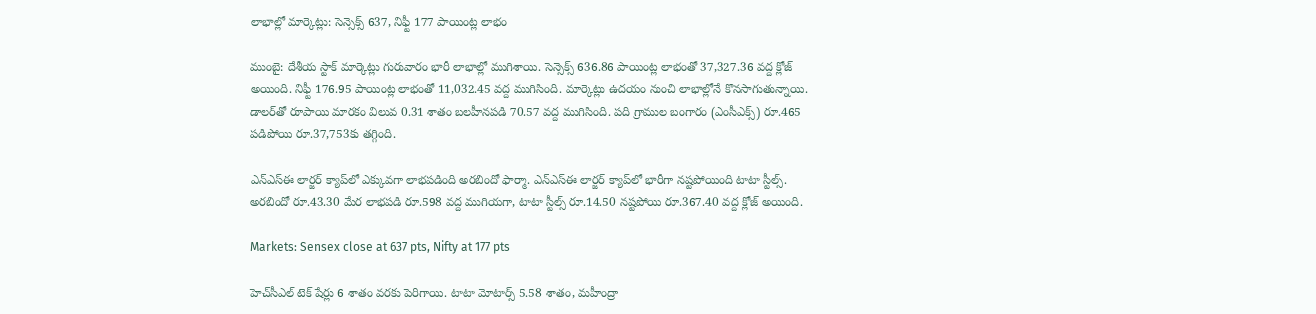లాభాల్లో మార్కెట్లు: సెన్సెక్స్ 637, నిఫ్టీ 177 పాయింట్ల లాభం

ముంబై: దేశీయ స్టాక్ మార్కెట్లు గురువారం భారీ లాభాల్లో ముగిశాయి. సెన్సెక్స్ 636.86 పాయింట్ల లాభంతో 37,327.36 వద్ద క్లోజ్ అయింది. నిఫ్టీ 176.95 పాయింట్ల లాభంతో 11,032.45 వద్ద ముగిసింది. మార్కెట్లు ఉదయం నుంచి లాభాల్లోనే కొనసాగుతున్నాయి. డాలర్‌తో రూపాయి మారకం విలువ 0.31 శాతం బలహీనపడి 70.57 వద్ద ముగిసింది. పది గ్రాముల బంగారం (ఎంసీఎక్స్) రూ.465 పడిపోయి రూ.37,753కు తగ్గింది.

ఎన్ఎస్ఈ లార్జర్ క్యాప్‌లో ఎక్కువగా లాభపడింది అరబిందో ఫార్మా. ఎన్ఎస్ఈ లార్జర్ క్యాప్‌లో భారీగా నష్టపోయింది టాటా స్టీల్స్. అరబిందో రూ.43.30 మేర లాభపడి రూ.598 వద్ద ముగియగా, టాటా స్టీల్స్ రూ.14.50 నష్టపోయి రూ.367.40 వద్ద క్లోజ్ అయింది.

Markets: Sensex close at 637 pts, Nifty at 177 pts

హెచ్‌సీఎల్ టెక్ షేర్లు 6 శాతం వరకు పెరిగాయి. టాటా మోటార్స్ 5.58 శాతం, మహీంద్రా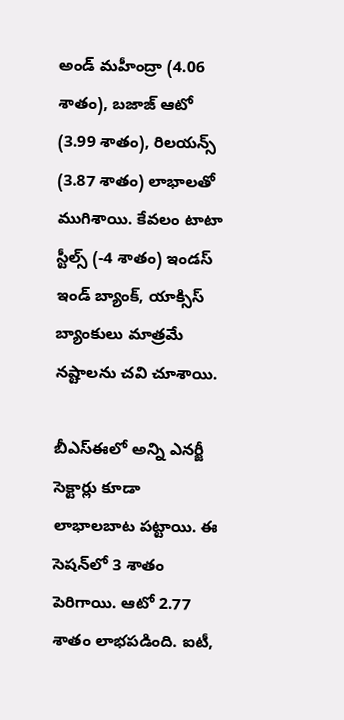అండ్ మహీంద్రా (4.06 శాతం), బజాజ్ ఆటో (3.99 శాతం), రిలయన్స్ (3.87 శాతం) లాభాలతో ముగిశాయి. కేవలం టాటా స్టీల్స్ (-4 శాతం) ఇండస్ ఇండ్ బ్యాంక్, యాక్సిస్ బ్యాంకులు మాత్రమే నష్టాలను చవి చూశాయి.

బీఎస్ఈలో అన్ని ఎనర్జీ సెక్టార్లు కూడా లాభాలబాట పట్టాయి. ఈ సెషన్‌లో 3 శాతం పెరిగాయి. ఆటో 2.77 శాతం లాభపడింది. ఐటీ,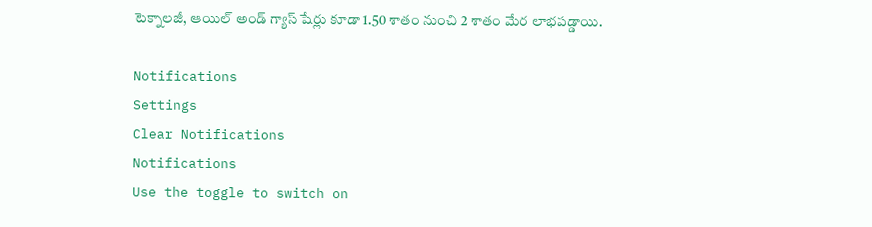టెక్నాలజీ, ఆయిల్ అండ్ గ్యాస్ షేర్లు కూడా 1.50 శాతం నుంచి 2 శాతం మేర లాభపడ్డాయి.

Notifications
Settings
Clear Notifications
Notifications
Use the toggle to switch on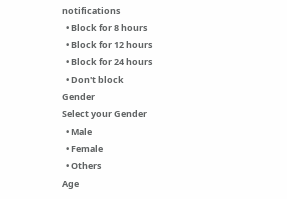notifications
  • Block for 8 hours
  • Block for 12 hours
  • Block for 24 hours
  • Don't block
Gender
Select your Gender
  • Male
  • Female
  • Others
Age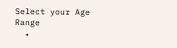Select your Age Range
  •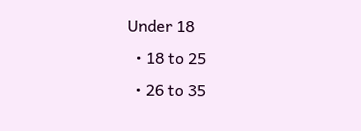Under 18
  • 18 to 25
  • 26 to 35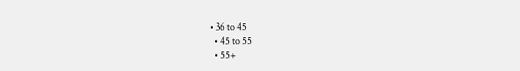• 36 to 45
  • 45 to 55
  • 55+